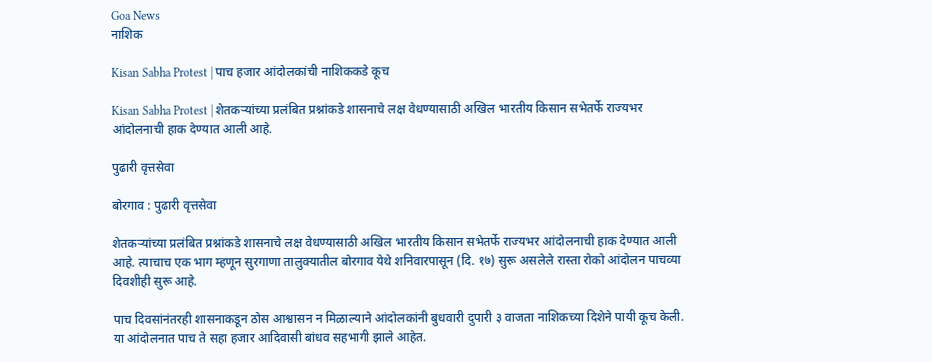Goa News
नाशिक

Kisan Sabha Protest | पाच हजार आंदोलकांची नाशिककडे कूच

Kisan Sabha Protest | शेतकऱ्यांच्या प्रलंबित प्रश्नांकडे शासनाचे लक्ष वेधण्यासाठी अखिल भारतीय किसान सभेतर्फे राज्यभर आंदोलनाची हाक देण्यात आली आहे.

पुढारी वृत्तसेवा

बोरगाव : पुढारी वृत्तसेवा

शेतकऱ्यांच्या प्रलंबित प्रश्नांकडे शासनाचे लक्ष वेधण्यासाठी अखिल भारतीय किसान सभेतर्फे राज्यभर आंदोलनाची हाक देण्यात आली आहे. त्याचाच एक भाग म्हणून सुरगाणा तालुक्यातील बोरगाव येथे शनिवारपासून (दि. १७) सुरू असलेले रास्ता रोको आंदोलन पाचव्या दिवशीही सुरू आहे.

पाच दिवसांनंतरही शासनाकडून ठोस आश्वासन न मिळाल्याने आंदोलकांनी बुधवारी दुपारी ३ वाजता नाशिकच्या दिशेने पायी कूच केली. या आंदोलनात पाच ते सहा हजार आदिवासी बांधव सहभागी झाले आहेत.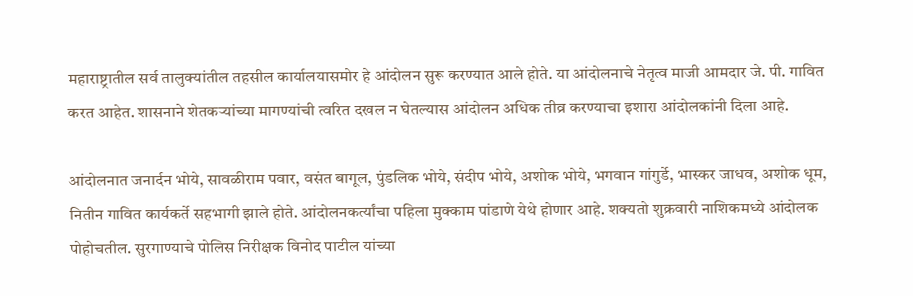महाराष्ट्रातील सर्व तालुक्यांतील तहसील कार्यालयासमोर हे आंदोलन सुरू करण्यात आले होते. या आंदोलनाचे नेतृत्व माजी आमदार जे. पी. गावित करत आहेत. शासनाने शेतकऱ्यांच्या मागण्यांची त्वरित दखल न घेतल्यास आंदोलन अधिक तीव्र करण्याचा इशारा आंदोलकांनी दिला आहे.

आंदोलनात जनार्दन भोये, सावळीराम पवार, वसंत बागूल, पुंडलिक भोये, संदीप भोये, अशोक भोये, भगवान गांगुर्डे, भास्कर जाधव, अशोक धूम, नितीन गावित कार्यकर्ते सहभागी झाले होते. आंदोलनकर्त्यांचा पहिला मुक्काम पांडाणे येथे होणार आहे. शक्यतो शुक्रवारी नाशिकमध्ये आंदोलक पोहोचतील. सुरगाण्याचे पोलिस निरीक्षक विनोद पाटील यांच्या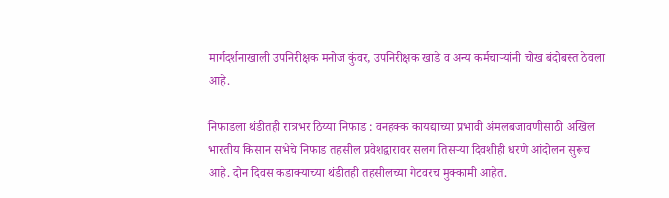मार्गदर्शनाखाली उपनिरीक्षक मनोज कुंवर, उपनिरीक्षक खाडे व अन्य कर्मचाऱ्यांनी चोख बंदोबस्त ठेवला आहे.

निफाडला थंडीतही रात्रभर ठिय्या निफाड : वनहक्क कायद्याच्या प्रभावी अंमलबजावणीसाठी अखिल भारतीय किसान सभेचे निफाड तहसील प्रवेशद्वारावर सलग तिसऱ्या दिवशीही धरणे आंदोलन सुरूच आहे. दोन दिवस कडाक्याच्या थंडीतही तहसीलच्या गेटवरच मुक्कामी आहेत.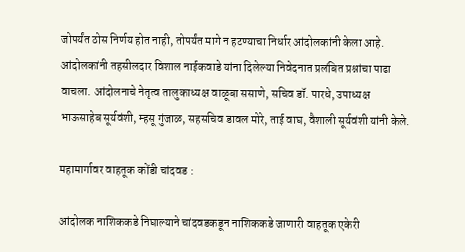जोपर्यंत ठोस निर्णय होत नाही, तोपर्यंत मागे न हटण्याचा निर्धार आंदोलकांनी केला आहे. आंदोलकांनी तहसीलदार विशाल नाईकवाडे यांना दिलेल्या निवेदनात प्रलंबित प्रश्नांचा पाढा वाचला. आंदोलनाचे नेतृत्व तालुकाध्यक्ष वाळूबा ससाणे, सचिव डॉ. पारधे, उपाध्यक्ष भाऊसाहेब सूर्यवंशी, म्हसू गुंजाळ, सहसचिव डावल मोरे, ताई वाघ, वैशाली सूर्यवंशी यांनी केले.

महामार्गावर वाहतूक कोंडी चांदवड :

आंदोलक नाशिककडे निघाल्याने चांदवडकडून नाशिककडे जाणारी वाहतूक एकेरी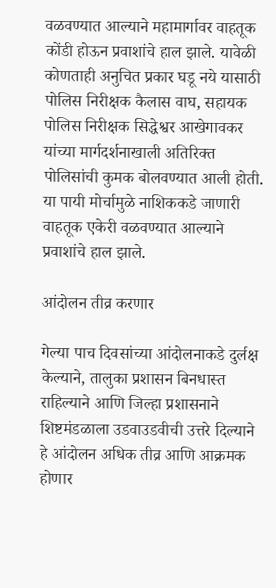वळवण्यात आल्याने महामार्गावर वाहतूक कोंडी होऊन प्रवाशांचे हाल झाले. यावेळी कोणताही अनुचित प्रकार घडू नये यासाठी पोलिस निरीक्षक कैलास वाघ, सहायक पोलिस निरीक्षक सिद्धेश्वर आखेगावकर यांच्या मार्गदर्शनाखाली अतिरिक्त पोलिसांची कुमक बोलवण्यात आली होती. या पायी मोर्चामुळे नाशिककडे जाणारी वाहतूक एकेरी वळवण्यात आल्याने प्रवाशांचे हाल झाले.

आंदोलन तीव्र करणार

गेल्या पाच दिवसांच्या आंदोलनाकडे दुर्लक्ष केल्याने, तालुका प्रशासन बिनधास्त राहिल्याने आणि जिल्हा प्रशासनाने शिष्टमंडळाला उडवाउडवीची उत्तरे दिल्याने हे आंदोलन अधिक तीव्र आणि आक्रमक होणार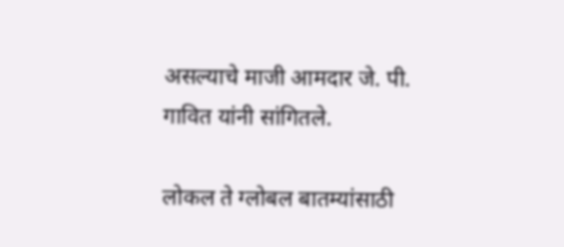असल्याचे माजी आमदार जे. पी. गावित यांनी सांगितले.

लोकल ते ग्लोबल बातम्यांसाठी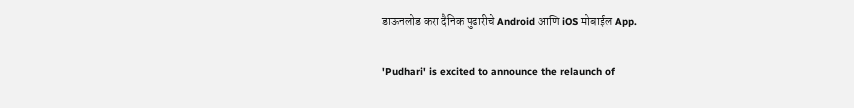डाऊनलोड करा दैनिक पुढारीचे Android आणि iOS मोबाईल App.

'Pudhari' is excited to announce the relaunch of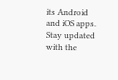its Android and iOS apps. Stay updated with the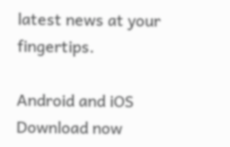latest news at your fingertips.

Android and iOS Download now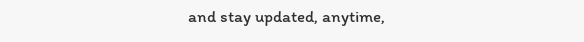and stay updated, anytime,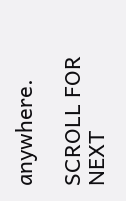anywhere.

SCROLL FOR NEXT